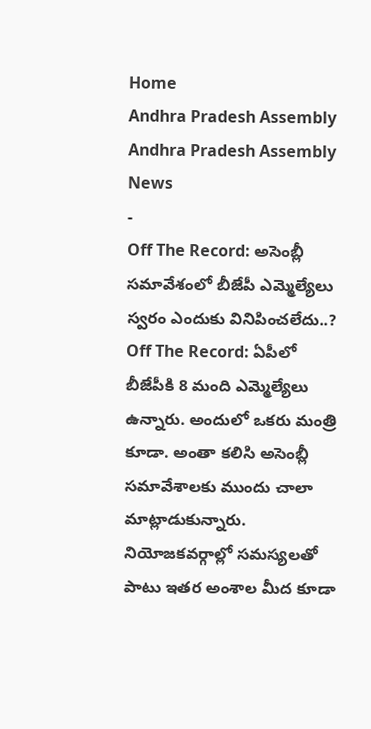Home
Andhra Pradesh Assembly
Andhra Pradesh Assembly News
-
Off The Record: అసెంబ్లీ సమావేశంలో బీజేపీ ఎమ్మెల్యేలు స్వరం ఎందుకు వినిపించలేదు..?
Off The Record: ఏపీలో బీజేపీకి 8 మంది ఎమ్మెల్యేలు ఉన్నారు. అందులో ఒకరు మంత్రి కూడా. అంతా కలిసి అసెంబ్లీ సమావేశాలకు ముందు చాలా మాట్లాడుకున్నారు. నియోజకవర్గాల్లో సమస్యలతో పాటు ఇతర అంశాల మీద కూడా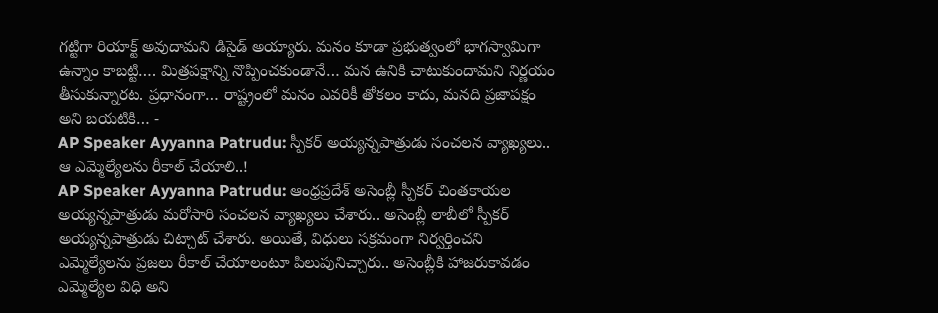గట్టిగా రియాక్ట్ అవుదామని డిసైడ్ అయ్యారు. మనం కూడా ప్రభుత్వంలో భాగస్వామిగా ఉన్నాం కాబట్టి…. మిత్రపక్షాన్ని నొప్పించకుండానే… మన ఉనికి చాటుకుందామని నిర్ణయం తీసుకున్నారట. ప్రధానంగా… రాష్ట్రంలో మనం ఎవరికీ తోకలం కాదు, మనది ప్రజాపక్షం అని బయటికి… -
AP Speaker Ayyanna Patrudu: స్పీకర్ అయ్యన్నపాత్రుడు సంచలన వ్యాఖ్యలు.. ఆ ఎమ్మెల్యేలను రీకాల్ చేయాలి..!
AP Speaker Ayyanna Patrudu: ఆంధ్రప్రదేశ్ అసెంబ్లీ స్పీకర్ చింతకాయల అయ్యన్నపాత్రుడు మరోసారి సంచలన వ్యాఖ్యలు చేశారు.. అసెంబ్లీ లాబీలో స్పీకర్ అయ్యన్నపాత్రుడు చిట్చాట్ చేశారు. అయితే, విధులు సక్రమంగా నిర్వర్తించని ఎమ్మెల్యేలను ప్రజలు రీకాల్ చేయాలంటూ పిలుపునిచ్చారు.. అసెంబ్లీకి హాజరుకావడం ఎమ్మెల్యేల విధి అని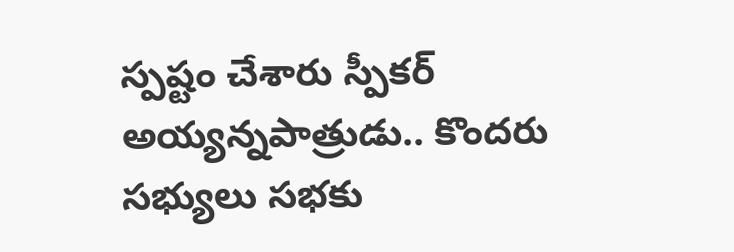స్పష్టం చేశారు స్పీకర్ అయ్యన్నపాత్రుడు.. కొందరు సభ్యులు సభకు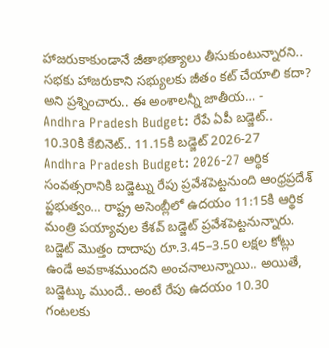హాజరుకాకుండానే జీతాభత్యాలు తీసుకుంటున్నారని.. సభకు హాజరుకాని సభ్యులకు జీతం కట్ చేయాలి కదా? అని ప్రశ్నించారు.. ఈ అంశాలన్నీ జాతీయ… -
Andhra Pradesh Budget: రేపే ఏపీ బడ్జెట్.. 10.30కి కేబినెట్.. 11.15కి బడ్జెట్ 2026-27
Andhra Pradesh Budget: 2026-27 ఆర్ధిక సంవత్సరానికి బడ్జెట్ను రేపు ప్రవేశపెట్టనుంది ఆంధ్రప్రదేశ్ ప్ఱభుత్వం… రాష్ట్ర అసెంబ్లీలో ఉదయం 11:15కి ఆర్థిక మంత్రి పయ్యావుల కేశవ్ బడ్జెట్ ప్రవేశపెట్టనున్నారు. బడ్జెట్ మొత్తం దాదాపు రూ.3.45–3.50 లక్షల కోట్లు ఉండే అవకాశముందని అంచనాలున్నాయి.. అయితే, బడ్జెట్కు ముందే.. అంటే రేపు ఉదయం 10.30 గంటలకు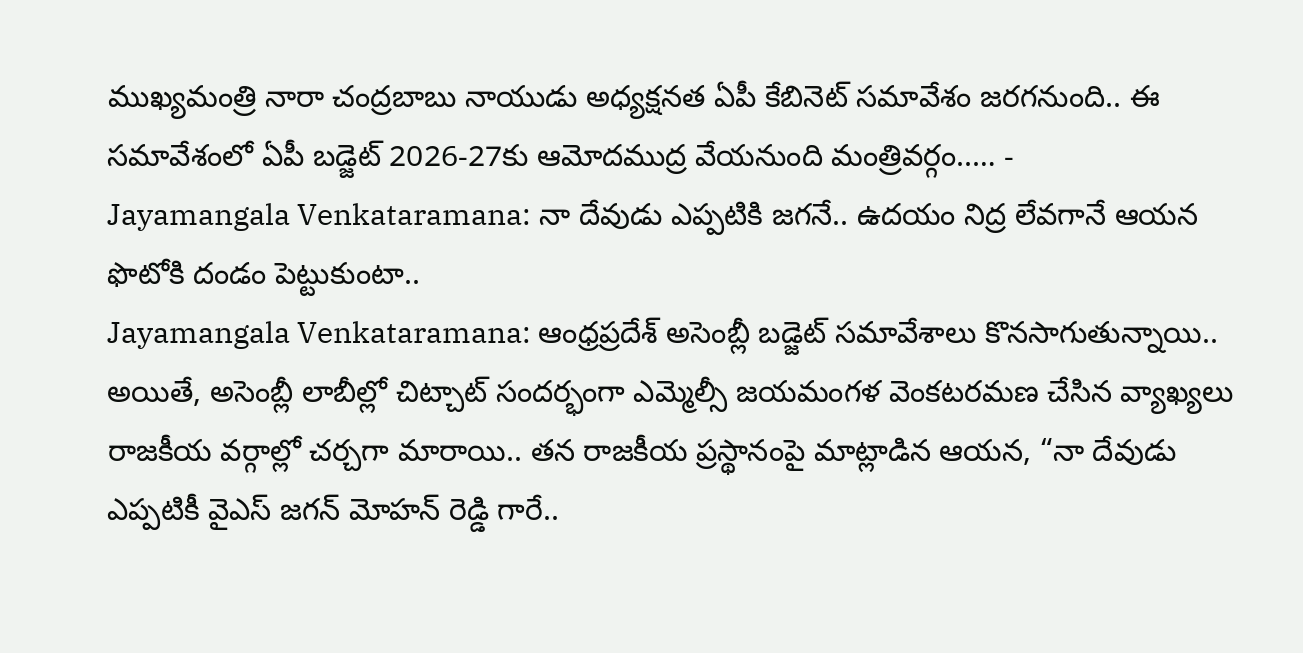ముఖ్యమంత్రి నారా చంద్రబాబు నాయుడు అధ్యక్షనత ఏపీ కేబినెట్ సమావేశం జరగనుంది.. ఈ సమావేశంలో ఏపీ బడ్జెట్ 2026-27కు ఆమోదముద్ర వేయనుంది మంత్రివర్గం..… -
Jayamangala Venkataramana: నా దేవుడు ఎప్పటికి జగనే.. ఉదయం నిద్ర లేవగానే ఆయన ఫొటోకి దండం పెట్టుకుంటా..
Jayamangala Venkataramana: ఆంధ్రప్రదేశ్ అసెంబ్లీ బడ్జెట్ సమావేశాలు కొనసాగుతున్నాయి.. అయితే, అసెంబ్లీ లాబీల్లో చిట్చాట్ సందర్భంగా ఎమ్మెల్సీ జయమంగళ వెంకటరమణ చేసిన వ్యాఖ్యలు రాజకీయ వర్గాల్లో చర్చగా మారాయి.. తన రాజకీయ ప్రస్థానంపై మాట్లాడిన ఆయన, “నా దేవుడు ఎప్పటికీ వైఎస్ జగన్ మోహన్ రెడ్డి గారే..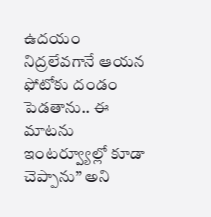ఉదయం నిద్రలేవగానే ఆయన ఫోటోకు దండం పెడతాను.. ఈ మాటను ఇంటర్వ్యూల్లో కూడా చెప్పాను” అని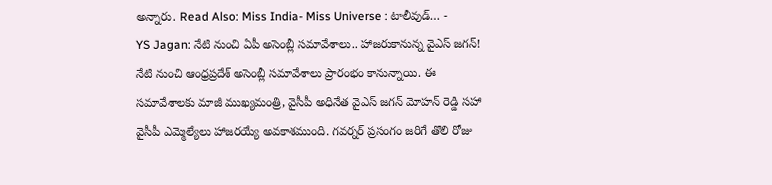అన్నారు. Read Also: Miss India- Miss Universe : టాలీవుడ్… -
YS Jagan: నేటి నుంచి ఏపీ అసెంబ్లీ సమావేశాలు.. హాజరుకానున్న వైఎస్ జగన్!
నేటి నుంచి ఆంధ్రప్రదేశ్ అసెంబ్లీ సమావేశాలు ప్రారంభం కానున్నాయి. ఈ సమావేశాలకు మాజీ ముఖ్యమంత్రి, వైసీపీ అధినేత వైఎస్ జగన్ మోహన్ రెడ్డి సహా వైసీపీ ఎమ్మెల్యేలు హాజరయ్యే అవకాశముంది. గవర్నర్ ప్రసంగం జరిగే తొలి రోజు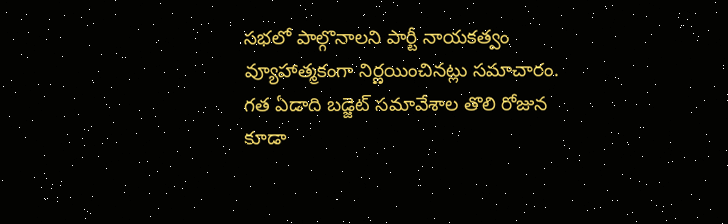సభలో పాల్గొనాలని పార్టీ నాయకత్వం వ్యూహాత్మకంగా నిర్ణయించినట్లు సమాచారం. గత ఏడాది బడ్జెట్ సమావేశాల తొలి రోజున కూడా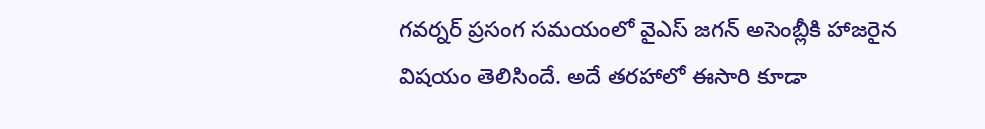గవర్నర్ ప్రసంగ సమయంలో వైఎస్ జగన్ అసెంబ్లీకి హాజరైన విషయం తెలిసిందే. అదే తరహాలో ఈసారి కూడా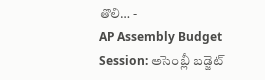తొలి… -
AP Assembly Budget Session: అసెంబ్లీ బడ్జెట్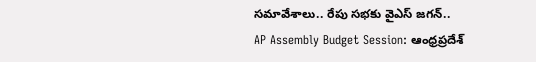సమావేశాలు.. రేపు సభకు వైఎస్ జగన్..
AP Assembly Budget Session: ఆంధ్రప్రదేశ్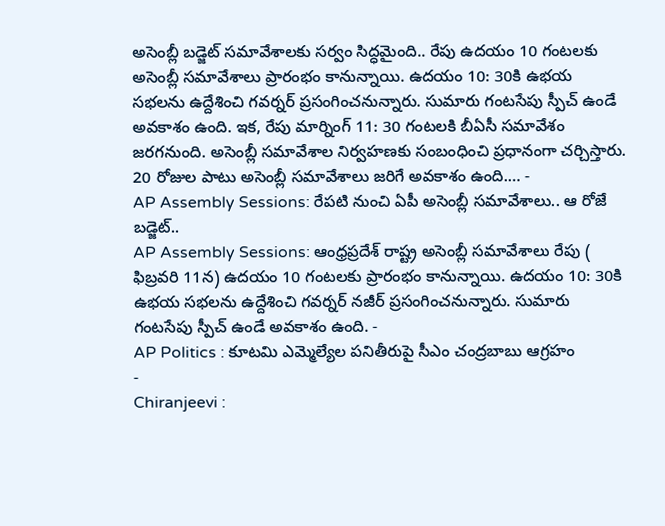అసెంబ్లీ బడ్జెట్ సమావేశాలకు సర్వం సిద్ధమైంది.. రేపు ఉదయం 10 గంటలకు అసెంబ్లీ సమావేశాలు ప్రారంభం కానున్నాయి. ఉదయం 10: 30కి ఉభయ సభలను ఉద్దేశించి గవర్నర్ ప్రసంగించనున్నారు. సుమారు గంటసేపు స్పీచ్ ఉండే అవకాశం ఉంది. ఇక, రేపు మార్నింగ్ 11: 30 గంటలకి బీఏసీ సమావేశం జరగనుంది. అసెంబ్లీ సమావేశాల నిర్వహణకు సంబంధించి ప్రధానంగా చర్చిస్తారు. 20 రోజుల పాటు అసెంబ్లీ సమావేశాలు జరిగే అవకాశం ఉంది.… -
AP Assembly Sessions: రేపటి నుంచి ఏపీ అసెంబ్లీ సమావేశాలు.. ఆ రోజే బడ్జెట్..
AP Assembly Sessions: ఆంధ్రప్రదేశ్ రాష్ట్ర అసెంబ్లీ సమావేశాలు రేపు ( ఫిబ్రవరి 11న) ఉదయం 10 గంటలకు ప్రారంభం కానున్నాయి. ఉదయం 10: 30కి ఉభయ సభలను ఉద్దేశించి గవర్నర్ నజీర్ ప్రసంగించనున్నారు. సుమారు గంటసేపు స్పీచ్ ఉండే అవకాశం ఉంది. -
AP Politics : కూటమి ఎమ్మెల్యేల పనితీరుపై సీఎం చంద్రబాబు ఆగ్రహం
-
Chiranjeevi :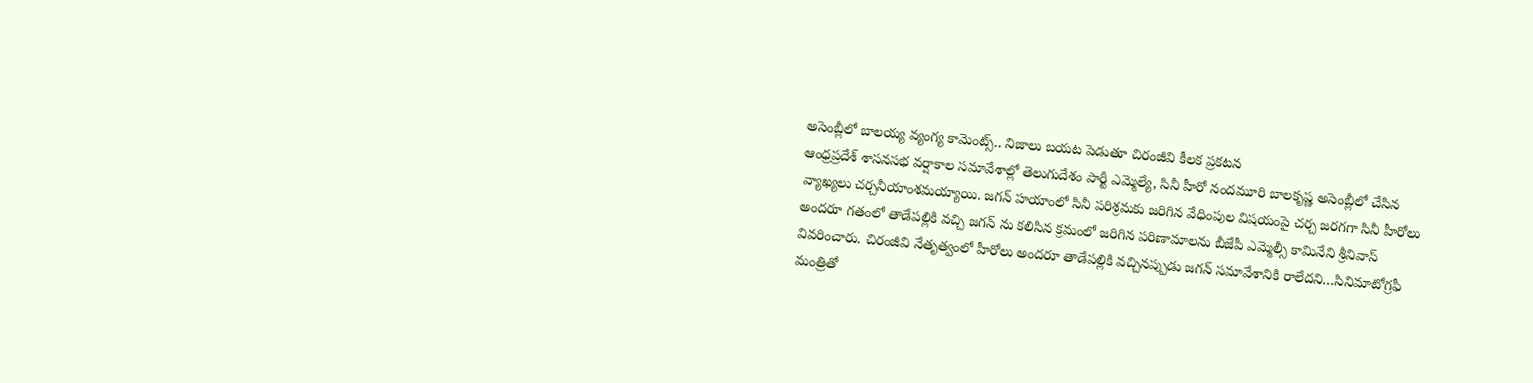అసెంబ్లీలో బాలయ్య వ్యంగ్య కామెంట్స్.. నిజాలు బయట పెడుతూ చిరంజీవి కీలక ప్రకటన
ఆంధ్రప్రదేశ్ శాసనసభ వర్షాకాల సమావేశాల్లో తెలుగుదేశం పార్టీ ఎమ్మెల్యే, సినీ హీరో నందమూరి బాలకృష్ణ అసెంబ్లీలో చేసిన వ్యాఖ్యలు చర్చనీయాంశమయ్యాయి. జగన్ హయాంలో సినీ పరిశ్రమకు జరిగిన వేధింపుల విషయంపై చర్చ జరగగా సినీ హీరోలు అందరూ గతంలో తాడేపల్లికి వచ్చి జగన్ ను కలిసిన క్రమంలో జరిగిన పరిణామాలను బీజేపీ ఎమ్మెల్సీ కామినేని శ్రీనివాస్ వివరించారు. చిరంజీవి నేతృత్వంలో హీరోలు అందరూ తాడేపల్లికి వచ్చినప్పుడు జగన్ సమావేశానికి రాలేదని…సినిమాటోగ్రఫీ మంత్రితో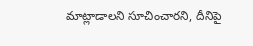మాట్లాడాలని సూచించారని, దీనిపై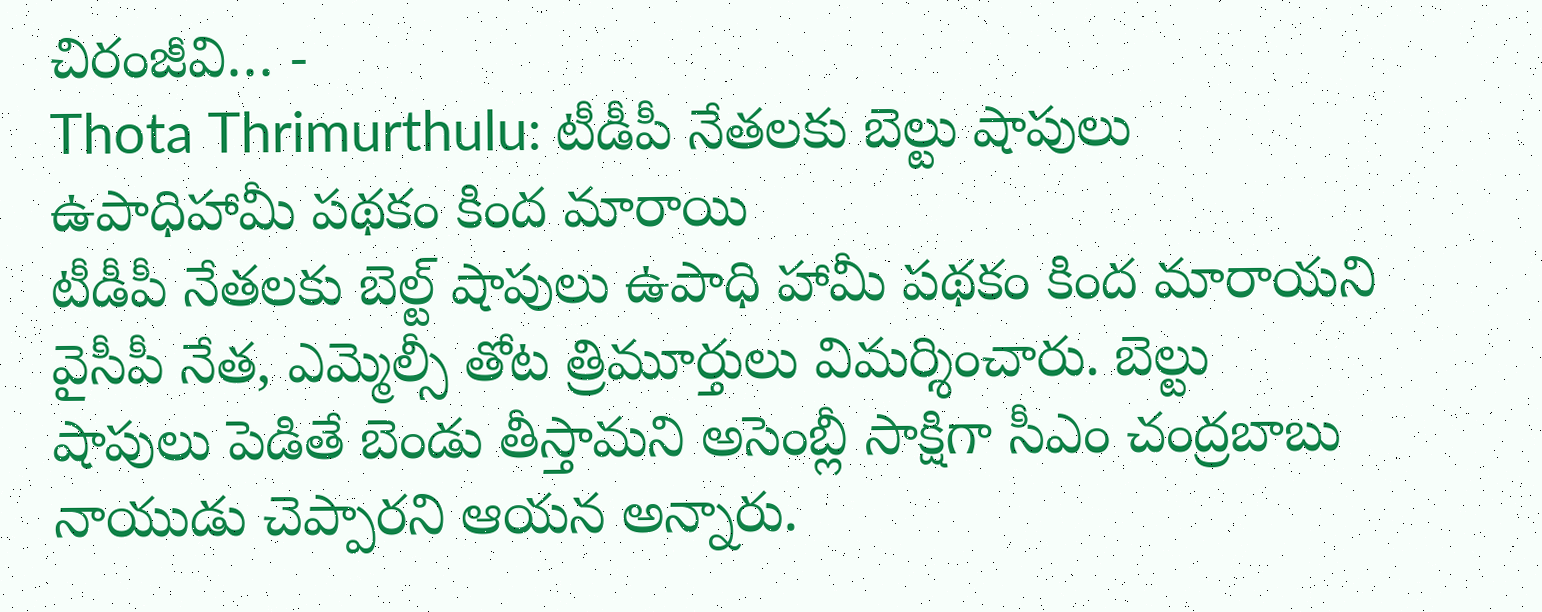చిరంజీవి… -
Thota Thrimurthulu: టీడీపీ నేతలకు బెల్టు షాపులు ఉపాధిహామీ పథకం కింద మారాయి
టీడీపీ నేతలకు బెల్ట్ షాపులు ఉపాధి హామీ పథకం కింద మారాయని వైసీపీ నేత, ఎమ్మెల్సీ తోట త్రిమూర్తులు విమర్శించారు. బెల్టు షాపులు పెడితే బెండు తీస్తామని అసెంబ్లీ సాక్షిగా సీఎం చంద్రబాబు నాయుడు చెప్పారని ఆయన అన్నారు.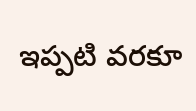ఇప్పటి వరకూ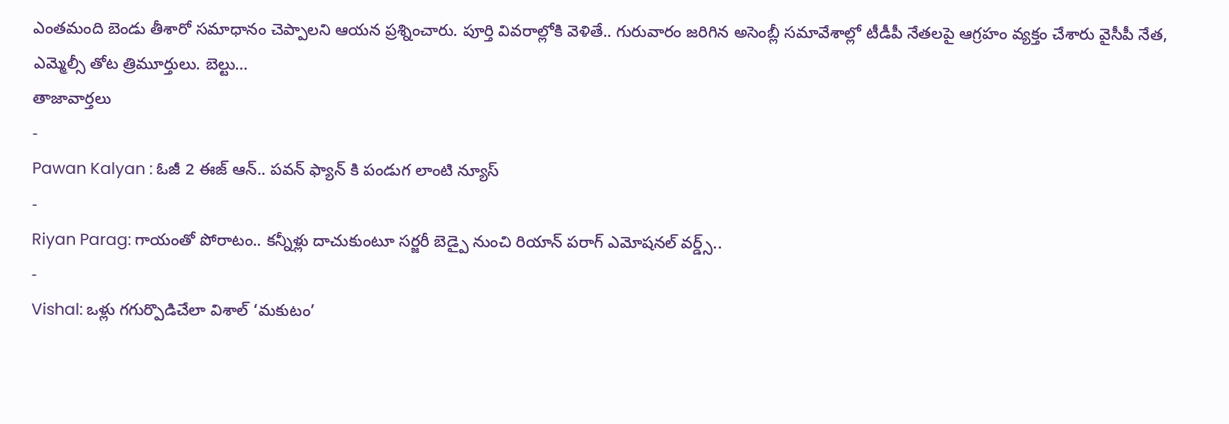ఎంతమంది బెండు తీశారో సమాధానం చెప్పాలని ఆయన ప్రశ్నించారు. పూర్తి వివరాల్లోకి వెళితే.. గురువారం జరిగిన అసెంబ్లీ సమావేశాల్లో టీడీపీ నేతలపై ఆగ్రహం వ్యక్తం చేశారు వైసీపీ నేత, ఎమ్మెల్సీ తోట త్రిమూర్తులు. బెల్టు…
తాజావార్తలు
-
Pawan Kalyan : ఓజీ 2 ఈజ్ ఆన్.. పవన్ ఫ్యాన్ కి పండుగ లాంటి న్యూస్
-
Riyan Parag: గాయంతో పోరాటం.. కన్నీళ్లు దాచుకుంటూ సర్జరీ బెడ్పై నుంచి రియాన్ పరాగ్ ఎమోషనల్ వర్డ్స్..
-
Vishal: ఒళ్లు గగుర్పొడిచేలా విశాల్ ‘మకుటం’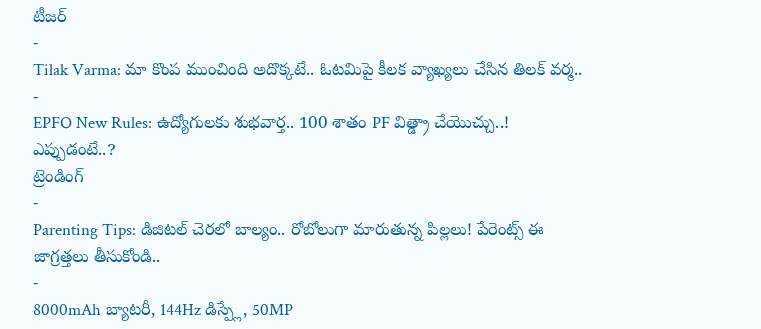టీజర్
-
Tilak Varma: మా కొంప ముంచింది అదొక్కటే.. ఓటమిపై కీలక వ్యాఖ్యలు చేసిన తిలక్ వర్మ..
-
EPFO New Rules: ఉద్యోగులకు శుభవార్త.. 100 శాతం PF విత్డ్రా చేయొచ్చు..! ఎప్పుడంటే..?
ట్రెండింగ్
-
Parenting Tips: డిజిటల్ చెరలో బాల్యం.. రోబోలుగా మారుతున్న పిల్లలు! పేరెంట్స్ ఈ జాగ్రత్తలు తీసుకోండి..
-
8000mAh బ్యాటరీ, 144Hz డిస్ప్లే, 50MP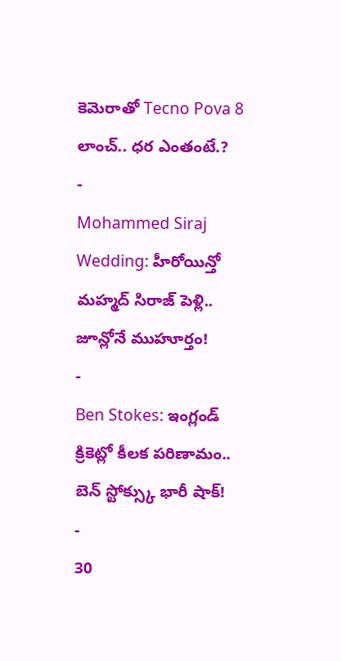కెమెరాతో Tecno Pova 8 లాంచ్.. ధర ఎంతంటే.?
-
Mohammed Siraj Wedding: హీరోయిన్తో మహ్మద్ సిరాజ్ పెళ్లి.. జూన్లోనే ముహూర్తం!
-
Ben Stokes: ఇంగ్లండ్ క్రికెట్లో కీలక పరిణామం.. బెన్ స్టోక్స్కు భారీ షాక్!
-
30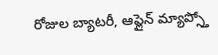రోజుల బ్యాటరీ, ఆఫ్లైన్ మ్యాప్స్తో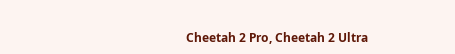Cheetah 2 Pro, Cheetah 2 Ultra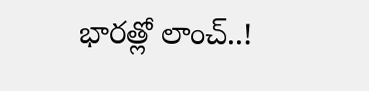భారత్లో లాంచ్..!